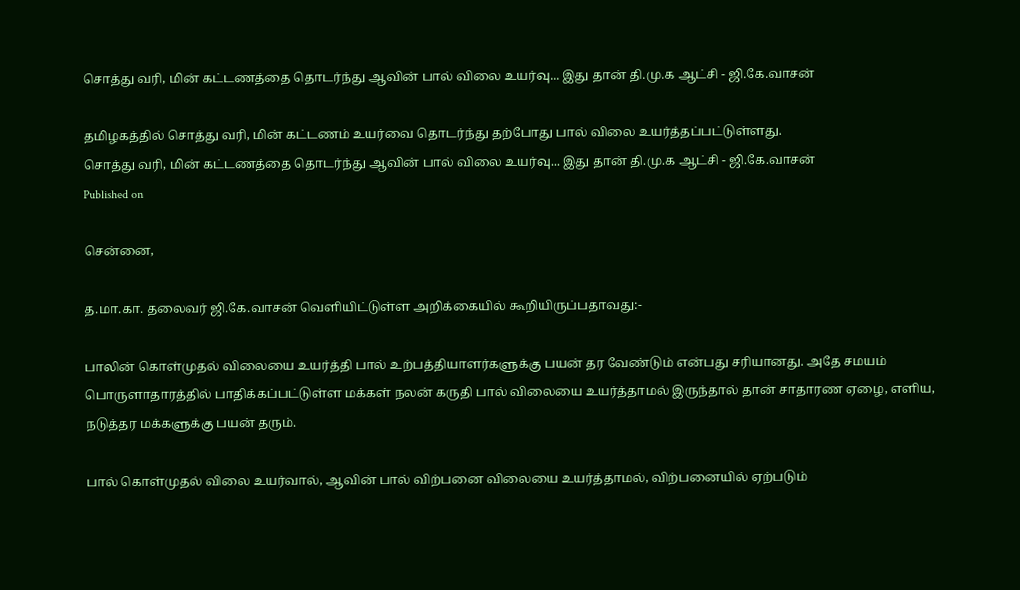சொத்து வரி, மின் கட்டணத்தை தொடர்ந்து ஆவின் பால் விலை உயர்வு... இது தான் தி.மு.க ஆட்சி - ஜி.கே.வாசன்

தமிழகத்தில் சொத்து வரி, மின் கட்டணம் உயர்வை தொடர்ந்து தற்போது பால் விலை உயர்த்தப்பட்டுள்ளது.
சொத்து வரி, மின் கட்டணத்தை தொடர்ந்து ஆவின் பால் விலை உயர்வு... இது தான் தி.மு.க ஆட்சி - ஜி.கே.வாசன்
Published on

சென்னை,

த.மா.கா. தலைவர் ஜி.கே.வாசன் வெளியிட்டுள்ள அறிக்கையில் கூறியிருப்பதாவது:-

பாலின் கொள்முதல் விலையை உயர்த்தி பால் உற்பத்தியாளர்களுக்கு பயன் தர வேண்டும் என்பது சரியானது. அதே சமயம் பொருளாதாரத்தில் பாதிக்கப்பட்டுள்ள மக்கள் நலன் கருதி பால் விலையை உயர்த்தாமல் இருந்தால் தான் சாதாரண ஏழை, எளிய, நடுத்தர மக்களுக்கு பயன் தரும்.

பால் கொள்முதல் விலை உயர்வால், ஆவின் பால் விற்பனை விலையை உயர்த்தாமல், விற்பனையில் ஏற்படும்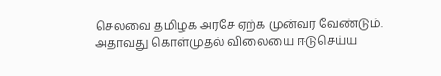செலவை தமிழக அரசே ஏற்க முன்வர வேண்டும். அதாவது கொள்முதல் விலையை ஈடுசெய்ய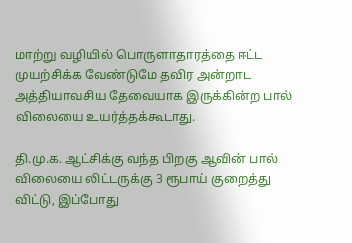மாற்று வழியில் பொருளாதாரத்தை ஈட்ட முயற்சிக்க வேண்டுமே தவிர அன்றாட அத்தியாவசிய தேவையாக இருக்கின்ற பால் விலையை உயர்த்தக்கூடாது.

தி.மு.க. ஆட்சிக்கு வந்த பிறகு ஆவின் பால் விலையை லிட்டருக்கு 3 ரூபாய் குறைத்து விட்டு, இப்போது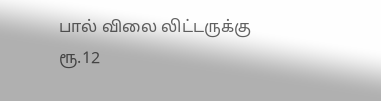பால் விலை லிட்டருக்கு ரூ.12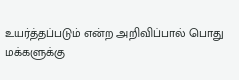உயர்த்தப்படும் என்ற அறிவிப்பால் பொது மக்களுக்கு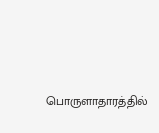பொருளாதாரத்தில்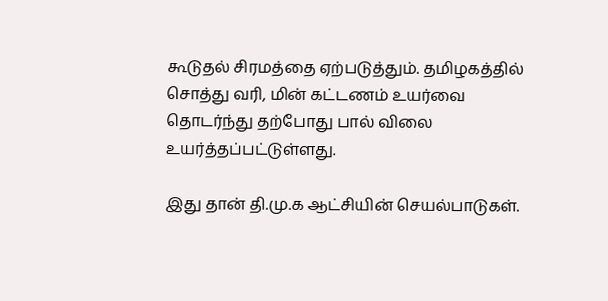கூடுதல் சிரமத்தை ஏற்படுத்தும். தமிழகத்தில் சொத்து வரி, மின் கட்டணம் உயர்வை தொடர்ந்து தற்போது பால் விலை உயர்த்தப்பட்டுள்ளது.

இது தான் தி.மு.க ஆட்சியின் செயல்பாடுகள்.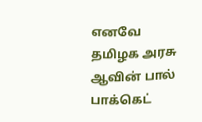எனவே தமிழக அரசு ஆவின் பால் பாக்கெட்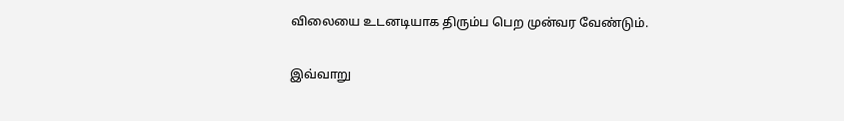விலையை உடனடியாக திரும்ப பெற முன்வர வேண்டும்.

இவ்வாறு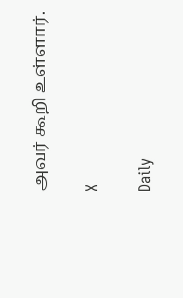அவர் கூறி உள்ளார்.

X

Daily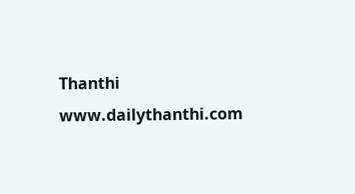Thanthi
www.dailythanthi.com